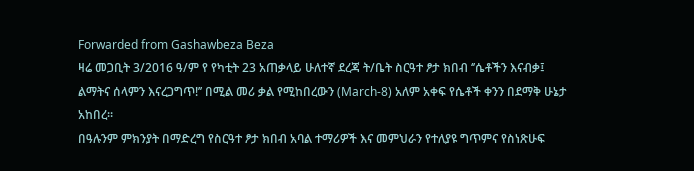Forwarded from Gashawbeza Beza
ዛሬ መጋቢት 3/2016 ዓ/ም የ የካቲት 23 አጠቃላይ ሁለተኛ ደረጃ ት/ቤት ስርዓተ ፆታ ክበብ ‘’ሴቶችን እናብቃ፤ ልማትና ሰላምን እናረጋግጥ!’’ በሚል መሪ ቃል የሚከበረውን (March-8) አለም አቀፍ የሴቶች ቀንን በደማቅ ሁኔታ አከበረ።
በዓሉንም ምክንያት በማድረግ የስርዓተ ፆታ ክበብ አባል ተማሪዎች እና መምህራን የተለያዩ ግጥምና የስነጽሁፍ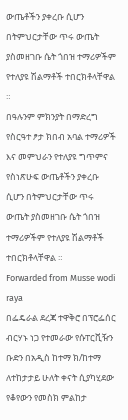ውጤቶችን ያቀረቡ ሲሆን በትምህርታቸው ጥሩ ውጤት ያስመዘገቡ ሴት ጎበዝ ተማሪዎችም የተለያዩ ሽልማቶች ተበርክቶላቸዋል ።
በዓሉንም ምክንያት በማድረግ የስርዓተ ፆታ ክበብ አባል ተማሪዎች እና መምህራን የተለያዩ ግጥምና የስነጽሁፍ ውጤቶችን ያቀረቡ ሲሆን በትምህርታቸው ጥሩ ውጤት ያስመዘገቡ ሴት ጎበዝ ተማሪዎችም የተለያዩ ሽልማቶች ተበርክቶላቸዋል ።
Forwarded from Musse wodi raya
በፌዴራል ደረጃ ተዋቅሮ በፕሮፌሰር ብርሃኑ ነጋ የተመራው የሱፐርቪዥን ቡድን በአዲስ ከተማ ክ/ከተማ ለተከታታይ ሁለት ቀናት ሲያካሂደው የቆየውን የመስክ ምልከታ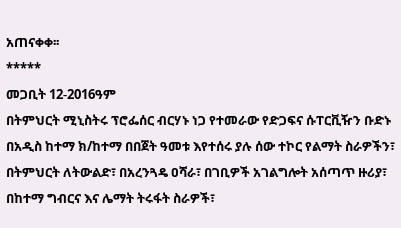አጠናቀቀ፡፡
*****
መጋቢት 12-2016ዓም
በትምህርት ሚኒስትሩ ፕሮፌሰር ብርሃኑ ነጋ የተመራው የድጋፍና ሱፐርቪዥን ቡድኑ በአዲስ ከተማ ክ/ከተማ በበጀት ዓመቱ እየተሰሩ ያሉ ሰው ተኮር የልማት ስራዎችን፣ በትምህርት ለትውልድ፣ በአረንጓዴ ዐሻራ፣ በገቢዎች አገልግሎት አሰጣጥ ዙሪያ፣ በከተማ ግብርና እና ሌማት ትሩፋት ስራዎች፣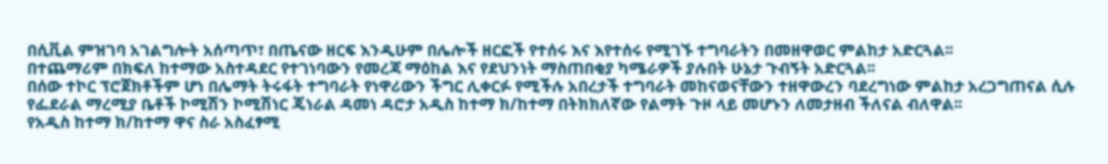በሲቪል ምዝገባ አገልግሎት አሰጣጥ፣ በጤናው ዘርፍ እንዲሁም በሌሎች ዘርፎች የተሰሩ እና እየተሰሩ የሚገኙ ተግባራትን በመዘዋወር ምልከታ አድርጓል፡፡
በተጨማሪም በክፍለ ከተማው አስተዳደር የተገነባውን የመረጃ ማዕከል እና የደህንነት ማስጠበቂያ ካሜራዎች ያሉበት ሁኔታ ጉብኝት አድርጓል፡፡
በሰው ተኮር ፕሮጀክቶችም ሆነ በሌማት ትሩፋት ተግባራት የነዋሪውን ችግር ሊቀርፉ የሚችሉ አበረታች ተግባራት መከናወናቸውን ተዘዋውረን ባደረግነው ምልከታ አረጋግጠናል ሲሉ የፌደራል ማረሚያ ቤቶች ኮሚሽን ኮሚሽነር ጄነራል ዳመነ ዳሮታ አዲስ ከተማ ክ/ከተማ በትክክለኛው የልማት ጉዞ ላይ መሆኑን ለመታዘብ ችለናል ብለዋል፡፡
የአዲስ ከተማ ክ/ከተማ ዋና ስራ አስፈፃሚ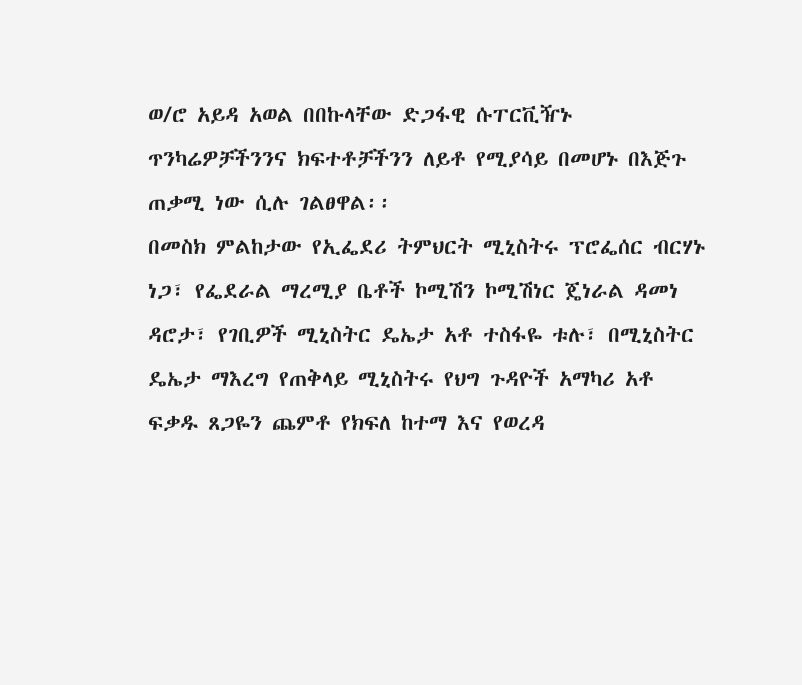ወ/ሮ አይዳ አወል በበኩላቸው ድጋፋዊ ሱፐርቪዥኑ ጥንካሬዎቻችንንና ክፍተቶቻችንን ለይቶ የሚያሳይ በመሆኑ በእጅጉ ጠቃሚ ነው ሲሉ ገልፀዋል፡፡
በመስክ ምልከታው የኢፌደሪ ትምህርት ሚኒስትሩ ፕሮፌሰር ብርሃኑ ነጋ፣ የፌደራል ማረሚያ ቤቶች ኮሚሽን ኮሚሽነር ጄነራል ዳመነ ዳሮታ፣ የገቢዎች ሚኒስትር ዴኤታ አቶ ተስፋዬ ቱሉ፣ በሚኒስትር ዴኤታ ማእረግ የጠቅላይ ሚኒስትሩ የህግ ጉዳዮች አማካሪ አቶ ፍቃዱ ጸጋዬን ጨምቶ የክፍለ ከተማ እና የወረዳ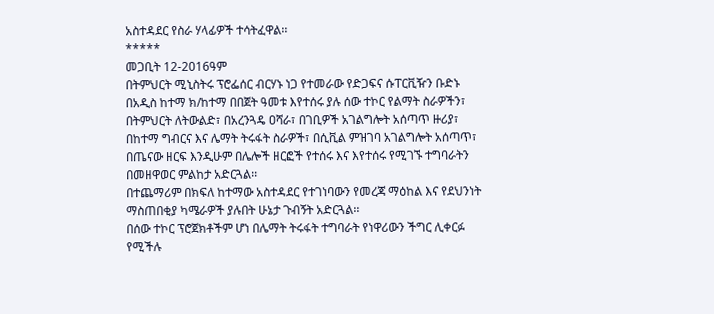አስተዳደር የስራ ሃላፊዎች ተሳትፈዋል፡፡
*****
መጋቢት 12-2016ዓም
በትምህርት ሚኒስትሩ ፕሮፌሰር ብርሃኑ ነጋ የተመራው የድጋፍና ሱፐርቪዥን ቡድኑ በአዲስ ከተማ ክ/ከተማ በበጀት ዓመቱ እየተሰሩ ያሉ ሰው ተኮር የልማት ስራዎችን፣ በትምህርት ለትውልድ፣ በአረንጓዴ ዐሻራ፣ በገቢዎች አገልግሎት አሰጣጥ ዙሪያ፣ በከተማ ግብርና እና ሌማት ትሩፋት ስራዎች፣ በሲቪል ምዝገባ አገልግሎት አሰጣጥ፣ በጤናው ዘርፍ እንዲሁም በሌሎች ዘርፎች የተሰሩ እና እየተሰሩ የሚገኙ ተግባራትን በመዘዋወር ምልከታ አድርጓል፡፡
በተጨማሪም በክፍለ ከተማው አስተዳደር የተገነባውን የመረጃ ማዕከል እና የደህንነት ማስጠበቂያ ካሜራዎች ያሉበት ሁኔታ ጉብኝት አድርጓል፡፡
በሰው ተኮር ፕሮጀክቶችም ሆነ በሌማት ትሩፋት ተግባራት የነዋሪውን ችግር ሊቀርፉ የሚችሉ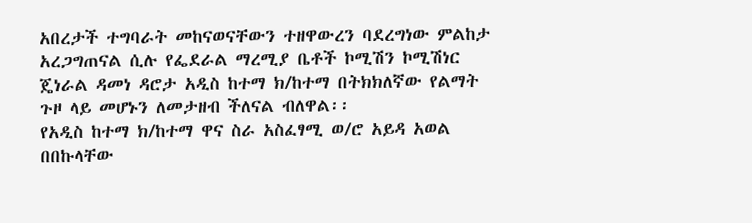አበረታች ተግባራት መከናወናቸውን ተዘዋውረን ባደረግነው ምልከታ አረጋግጠናል ሲሉ የፌደራል ማረሚያ ቤቶች ኮሚሽን ኮሚሽነር ጄነራል ዳመነ ዳሮታ አዲስ ከተማ ክ/ከተማ በትክክለኛው የልማት ጉዞ ላይ መሆኑን ለመታዘብ ችለናል ብለዋል፡፡
የአዲስ ከተማ ክ/ከተማ ዋና ስራ አስፈፃሚ ወ/ሮ አይዳ አወል በበኩላቸው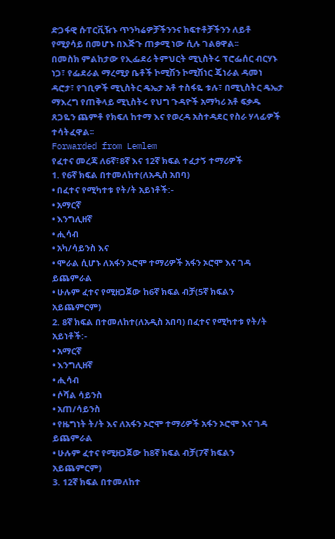ድጋፋዊ ሱፐርቪዥኑ ጥንካሬዎቻችንንና ክፍተቶቻችንን ለይቶ የሚያሳይ በመሆኑ በእጅጉ ጠቃሚ ነው ሲሉ ገልፀዋል፡፡
በመስክ ምልከታው የኢፌደሪ ትምህርት ሚኒስትሩ ፕሮፌሰር ብርሃኑ ነጋ፣ የፌደራል ማረሚያ ቤቶች ኮሚሽን ኮሚሽነር ጄነራል ዳመነ ዳሮታ፣ የገቢዎች ሚኒስትር ዴኤታ አቶ ተስፋዬ ቱሉ፣ በሚኒስትር ዴኤታ ማእረግ የጠቅላይ ሚኒስትሩ የህግ ጉዳዮች አማካሪ አቶ ፍቃዱ ጸጋዬን ጨምቶ የክፍለ ከተማ እና የወረዳ አስተዳደር የስራ ሃላፊዎች ተሳትፈዋል፡፡
Forwarded from Lemlem
የፈተና መረጃ ለ6ኛ፣8ኛ እና 12ኛ ክፍል ተፈታኝ ተማሪዎች
1. የ6ኛ ክፍል በተመለከተ(ለአዲስ አበባ)
• በፈተና የሚካተቱ የት/ት አይነቶች:-
• አማርኛ
• እንግሊዘኛ
• ሒሳብ
• አካ/ሳይንስ እና
• ሞራል ሲሆኑ ለአፋን ኦሮሞ ተማሪዎች አፋን ኦሮሞ እና ገዳ ይጨምራል
• ሁሉም ፈተና የሚዘጋጀው ከ6ኛ ክፍል ብቻ(5ኛ ክፍልን አይጨምርም)
2. 8ኛ ክፍል በተመለከተ(ለአዲስ አበባ) በፈተና የሚካተቱ የት/ት አይነቶች:-
• አማርኛ
• እንግሊዘኛ
• ሒሳብ
• ሶሻል ሳይንስ
• አጠ/ሳይንስ
• የዜግነት ት/ት እና ለአፋን ኦሮሞ ተማሪዎች አፋን ኦሮሞ እና ገዳ ይጨምራል
• ሁሉም ፈተና የሚዘጋጀው ከ8ኛ ክፍል ብቻ(7ኛ ክፍልን አይጨምርም)
3. 12ኛ ክፍል በተመለከተ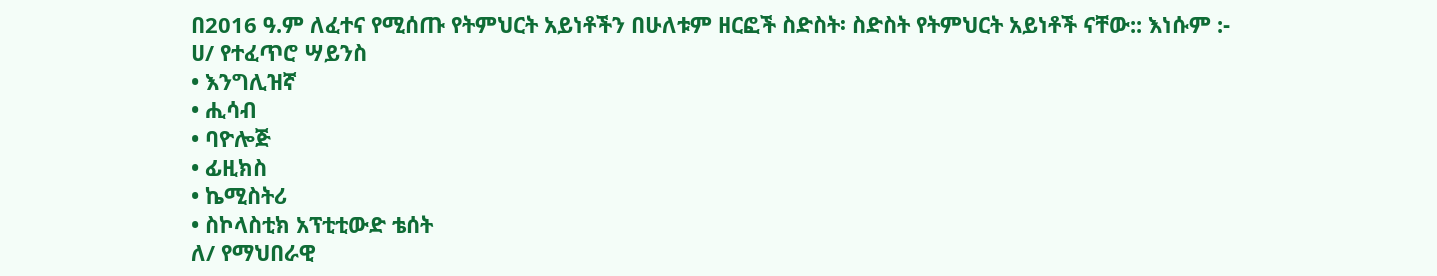በ2016 ዓ.ም ለፈተና የሚሰጡ የትምህርት አይነቶችን በሁለቱም ዘርፎች ስድስት፡ ስድስት የትምህርት አይነቶች ናቸው:: እነሱም :-
ሀ/ የተፈጥሮ ሣይንስ
• እንግሊዝኛ
• ሒሳብ
• ባዮሎጅ
• ፊዚክስ
• ኬሚስትሪ
• ስኮላስቲክ አፕቲቲውድ ቴሰት
ለ/ የማህበራዊ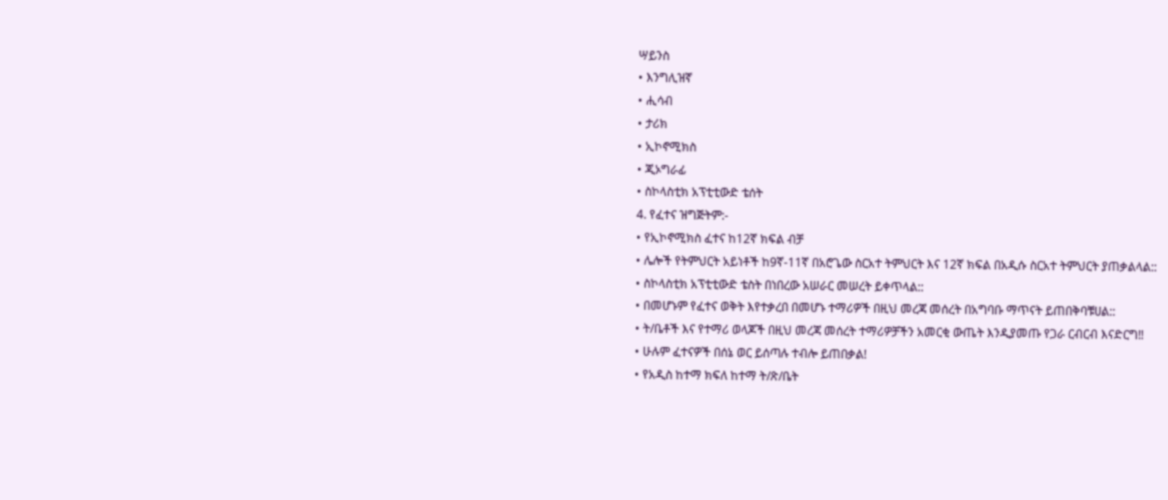ሣይንስ
• እንግሊዝኛ
• ሒሳብ
• ታሪክ
• ኢኮኖሚክስ
• ጂኦግራፊ
• ስኮላስቲክ አፕቲቲውድ ቴሰት
4. የፈተና ዝግጅትም:-
• የኢኮኖሚክስ ፈተና ከ12ኛ ክፍል ብቻ
• ሌሎች የትምህርት አይነቶች ከ9ኛ-11ኛ በአሮጌው ስርአተ ትምህርት እና 12ኛ ክፍል በአዲሱ ስርአተ ትምህርት ያጠቃልላል::
• ስኮላስቲክ አፕቲቲውድ ቴስት በነበረው አሠራር መሠረት ይቀጥላል::
• በመሆኑም የፈተና ወቅት እየተቃረበ በመሆኑ ተማሪዎች በዚህ መረጃ መሰረት በአግባቡ ማጥናት ይጠበቅባቹሀል::
• ት/ቤቶች እና የተማሪ ወላጆች በዚህ መረጃ መሰረት ተማሪዎቻችን አመርቂ ውጤት እንዲያመጡ የጋራ ርብርብ እናድርግ‼
• ሁሉም ፈተናዎች በሰኔ ወር ይሰጣሉ ተብሎ ይጠበቃል!
• የአዲስ ከተማ ክፍለ ከተማ ት/ጽ/ቤት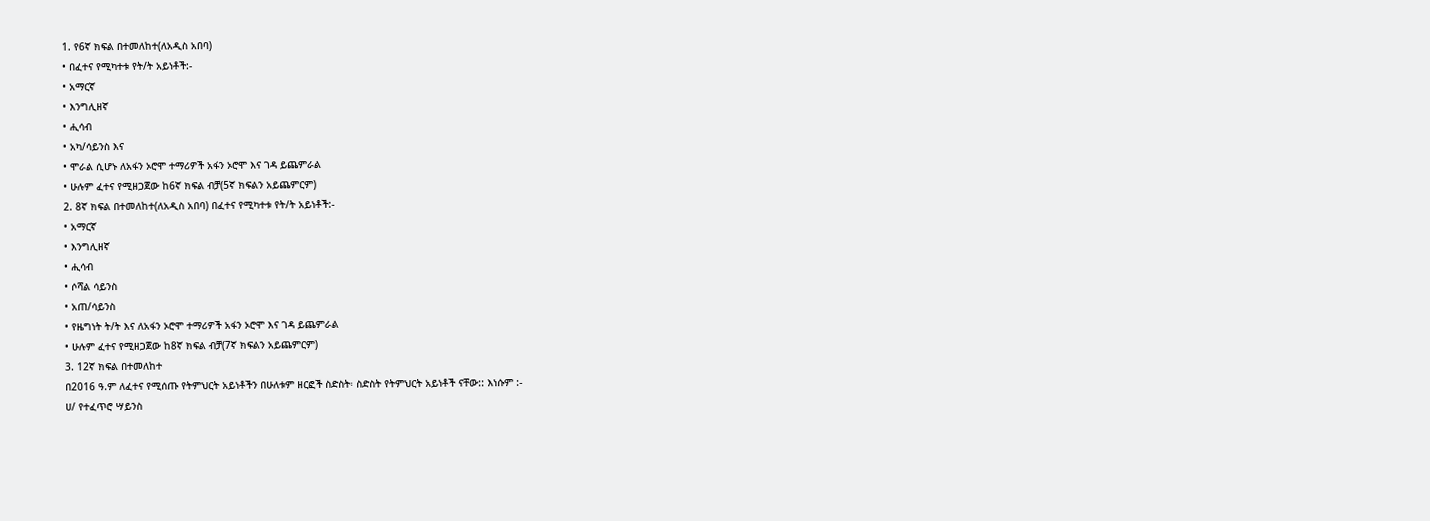1. የ6ኛ ክፍል በተመለከተ(ለአዲስ አበባ)
• በፈተና የሚካተቱ የት/ት አይነቶች:-
• አማርኛ
• እንግሊዘኛ
• ሒሳብ
• አካ/ሳይንስ እና
• ሞራል ሲሆኑ ለአፋን ኦሮሞ ተማሪዎች አፋን ኦሮሞ እና ገዳ ይጨምራል
• ሁሉም ፈተና የሚዘጋጀው ከ6ኛ ክፍል ብቻ(5ኛ ክፍልን አይጨምርም)
2. 8ኛ ክፍል በተመለከተ(ለአዲስ አበባ) በፈተና የሚካተቱ የት/ት አይነቶች:-
• አማርኛ
• እንግሊዘኛ
• ሒሳብ
• ሶሻል ሳይንስ
• አጠ/ሳይንስ
• የዜግነት ት/ት እና ለአፋን ኦሮሞ ተማሪዎች አፋን ኦሮሞ እና ገዳ ይጨምራል
• ሁሉም ፈተና የሚዘጋጀው ከ8ኛ ክፍል ብቻ(7ኛ ክፍልን አይጨምርም)
3. 12ኛ ክፍል በተመለከተ
በ2016 ዓ.ም ለፈተና የሚሰጡ የትምህርት አይነቶችን በሁለቱም ዘርፎች ስድስት፡ ስድስት የትምህርት አይነቶች ናቸው:: እነሱም :-
ሀ/ የተፈጥሮ ሣይንስ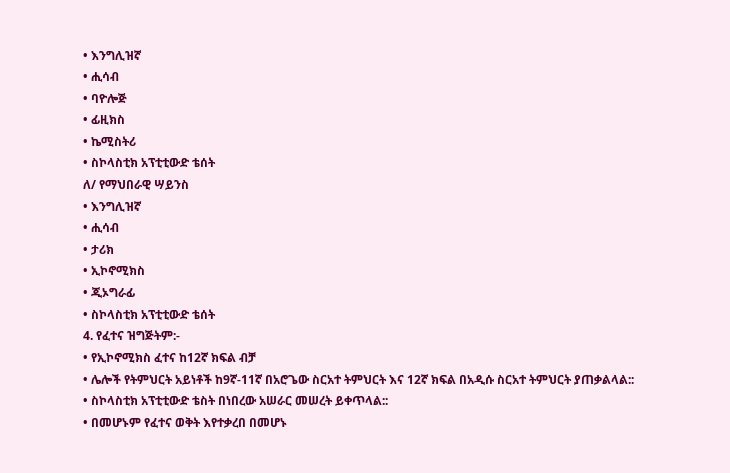• እንግሊዝኛ
• ሒሳብ
• ባዮሎጅ
• ፊዚክስ
• ኬሚስትሪ
• ስኮላስቲክ አፕቲቲውድ ቴሰት
ለ/ የማህበራዊ ሣይንስ
• እንግሊዝኛ
• ሒሳብ
• ታሪክ
• ኢኮኖሚክስ
• ጂኦግራፊ
• ስኮላስቲክ አፕቲቲውድ ቴሰት
4. የፈተና ዝግጅትም:-
• የኢኮኖሚክስ ፈተና ከ12ኛ ክፍል ብቻ
• ሌሎች የትምህርት አይነቶች ከ9ኛ-11ኛ በአሮጌው ስርአተ ትምህርት እና 12ኛ ክፍል በአዲሱ ስርአተ ትምህርት ያጠቃልላል::
• ስኮላስቲክ አፕቲቲውድ ቴስት በነበረው አሠራር መሠረት ይቀጥላል::
• በመሆኑም የፈተና ወቅት እየተቃረበ በመሆኑ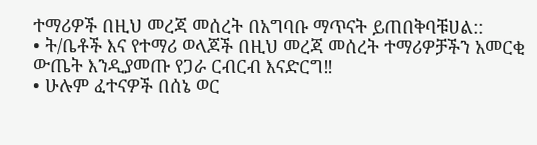ተማሪዎች በዚህ መረጃ መሰረት በአግባቡ ማጥናት ይጠበቅባቹሀል::
• ት/ቤቶች እና የተማሪ ወላጆች በዚህ መረጃ መሰረት ተማሪዎቻችን አመርቂ ውጤት እንዲያመጡ የጋራ ርብርብ እናድርግ‼
• ሁሉም ፈተናዎች በሰኔ ወር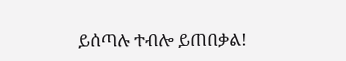ይሰጣሉ ተብሎ ይጠበቃል!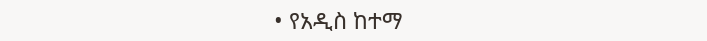• የአዲስ ከተማ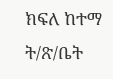ክፍለ ከተማ ት/ጽ/ቤት